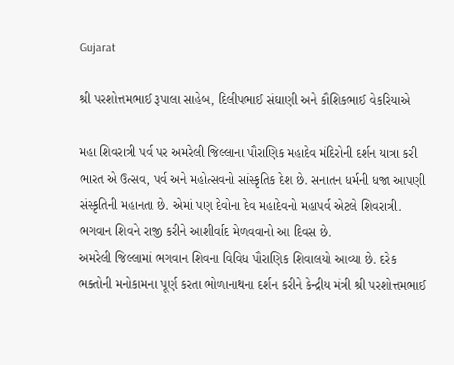Gujarat

શ્રી પરશોત્તમભાઈ રૂપાલા સાહેબ, દિલીપભાઈ સંઘાણી અને કૌશિકભાઈ વેકરિયાએ

મહા શિવરાત્રી પર્વ પર અમરેલી જિલ્લાના પૌરાણિક મહાદેવ મંદિરોની દર્શન યાત્રા કરી
ભારત એ ઉત્સવ, પર્વ અને મહોત્સવનો સાંસ્કૃતિક દેશ છે. સનાતન ધર્મની ધજા આપણી સંસ્કૃતિની મહાનતા છે. એમાં પણ દેવોના દેવ મહાદેવનો મહાપર્વ એટલે શિવરાત્રી. ભગવાન શિવને રાજી કરીને આશીર્વાદ મેળવવાનો આ દિવસ છે.
અમરેલી જિલ્લામાં ભગવાન શિવના વિવિધ પૌરાણિક શિવાલયો આવ્યા છે. દરેક ભક્તોની મનોકામના પૂર્ણ કરતા ભોળાનાથના દર્શન કરીને કેન્દ્રીય મંત્રી શ્રી પરશોત્તમભાઈ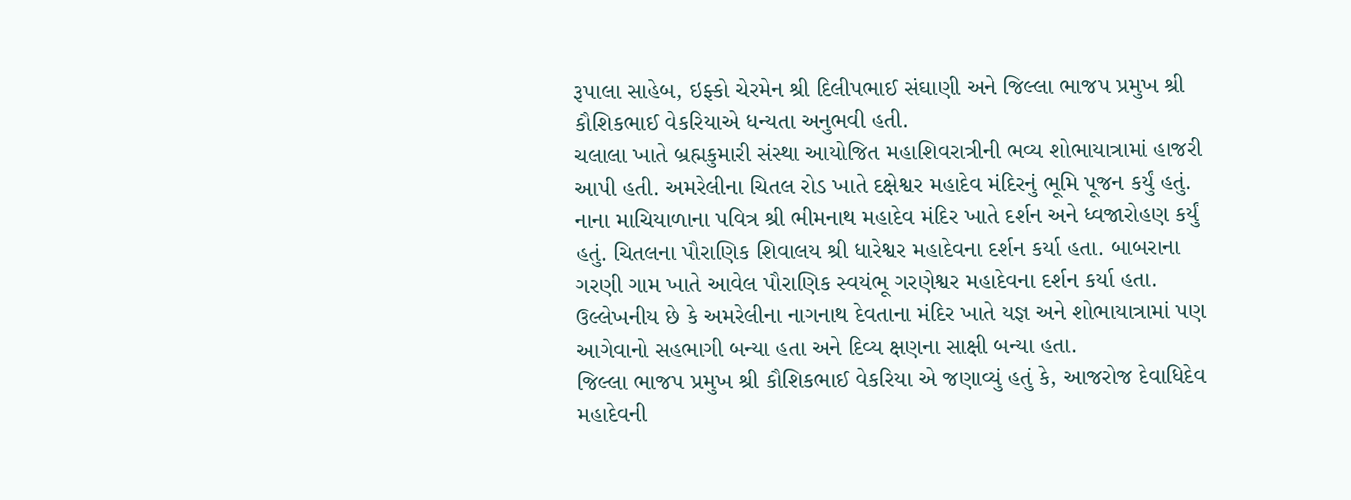રૂપાલા સાહેબ, ઇફ્કો ચેરમેન શ્રી દિલીપભાઈ સંઘાણી અને જિલ્લા ભાજપ પ્રમુખ શ્રી કૌશિકભાઈ વેકરિયાએ ધન્યતા અનુભવી હતી.
ચલાલા ખાતે બ્રહ્મકુમારી સંસ્થા આયોજિત મહાશિવરાત્રીની ભવ્ય શોભાયાત્રામાં હાજરી આપી હતી. અમરેલીના ચિતલ રોડ ખાતે દક્ષેશ્વર મહાદેવ મંદિરનું ભૂમિ પૂજન કર્યું હતું. નાના માચિયાળાના પવિત્ર શ્રી ભીમનાથ મહાદેવ મંદિર ખાતે દર્શન અને ધ્વજારોહણ કર્યું હતું. ચિતલના પૌરાણિક શિવાલય શ્રી ધારેશ્વર મહાદેવના દર્શન કર્યા હતા. બાબરાના ગરણી ગામ ખાતે આવેલ પૌરાણિક સ્વયંભૂ ગરણેશ્વર મહાદેવના દર્શન કર્યા હતા. ઉલ્લેખનીય છે કે અમરેલીના નાગનાથ દેવતાના મંદિર ખાતે યજ્ઞ અને શોભાયાત્રામાં પણ આગેવાનો સહભાગી બન્યા હતા અને દિવ્ય ક્ષણના સાક્ષી બન્યા હતા.
જિલ્લા ભાજપ પ્રમુખ શ્રી કૌશિકભાઈ વેકરિયા એ જણાવ્યું હતું કે, આજરોજ દેવાધિદેવ મહાદેવની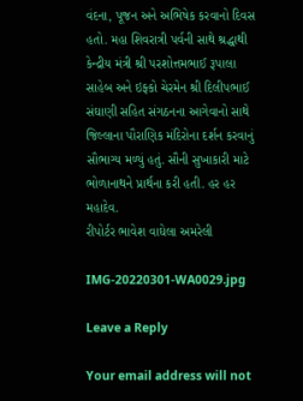વંદના, પૂજન અને અભિષેક કરવાનો દિવસ હતો. મહા શિવરાત્રી પર્વની સાથે શ્રદ્ધાથી કેન્દ્રીય મંત્રી શ્રી પરશોત્તમભાઈ રૂપાલા સાહેબ અને ઇફ્કો ચેરમેન શ્રી દિલીપભાઈ સંઘાણી સહિત સંગઠનના આગેવાનો સાથે જિલ્લાના પૌરાણિક મંદિરોના દર્શન કરવાનું સૌભાગ્ય મળ્યું હતું. સૌની સુખાકારી માટે ભોળાનાથને પ્રાર્થના કરી હતી. હર હર મહાદેવ.
રીપોર્ટર ભાવેશ વાઘેલા અમરેલી

IMG-20220301-WA0029.jpg

Leave a Reply

Your email address will not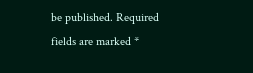be published. Required fields are marked *